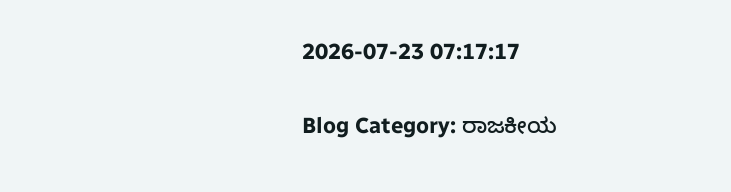2026-07-23 07:17:17

Blog Category: ರಾಜಕೀಯ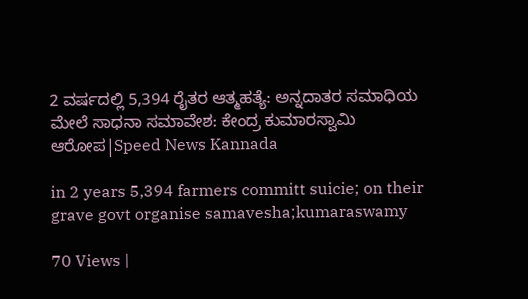2 ವರ್ಷದಲ್ಲಿ 5,394 ರೈತರ ಆತ್ಮಹತ್ಯೆ: ಅನ್ನದಾತರ ಸಮಾಧಿಯ ಮೇಲೆ ಸಾಧನಾ ಸಮಾವೇಶ: ಕೇಂದ್ರ ಕುಮಾರಸ್ವಾಮಿ ಆರೋಪ|Speed News Kannada

in 2 years 5,394 farmers committ suicie; on their grave govt organise samavesha;kumaraswamy

70 Views |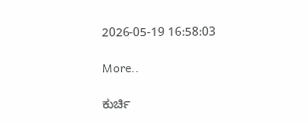2026-05-19 16:58:03

More..

ಕುರ್ಚಿ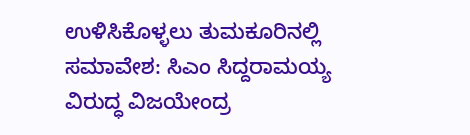ಉಳಿಸಿಕೊಳ್ಳಲು ತುಮಕೂರಿನಲ್ಲಿ ಸಮಾವೇಶ: ಸಿಎಂ ಸಿದ್ದರಾಮಯ್ಯ ವಿರುದ್ಧ ವಿಜಯೇಂದ್ರ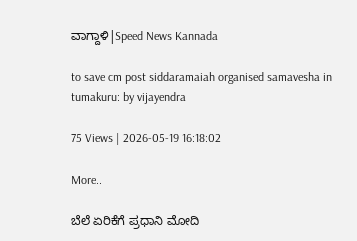ವಾಗ್ದಾಳಿ|Speed News Kannada

to save cm post siddaramaiah organised samavesha in tumakuru: by vijayendra

75 Views | 2026-05-19 16:18:02

More..

ಬೆಲೆ ಏರಿಕೆಗೆ ಪ್ರಧಾನಿ ಮೋದಿ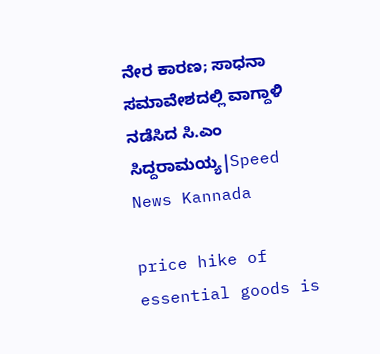ನೇರ ಕಾರಣ; ಸಾಧನಾ ಸಮಾವೇಶದಲ್ಲಿ ವಾಗ್ದಾಳಿ ನಡೆಸಿದ ಸಿ.ಎಂ ಸಿದ್ದರಾಮಯ್ಯ|Speed News Kannada

price hike of essential goods is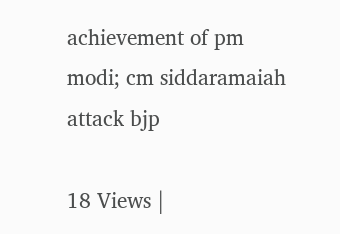achievement of pm modi; cm siddaramaiah attack bjp

18 Views |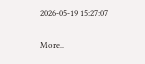2026-05-19 15:27:07

More..